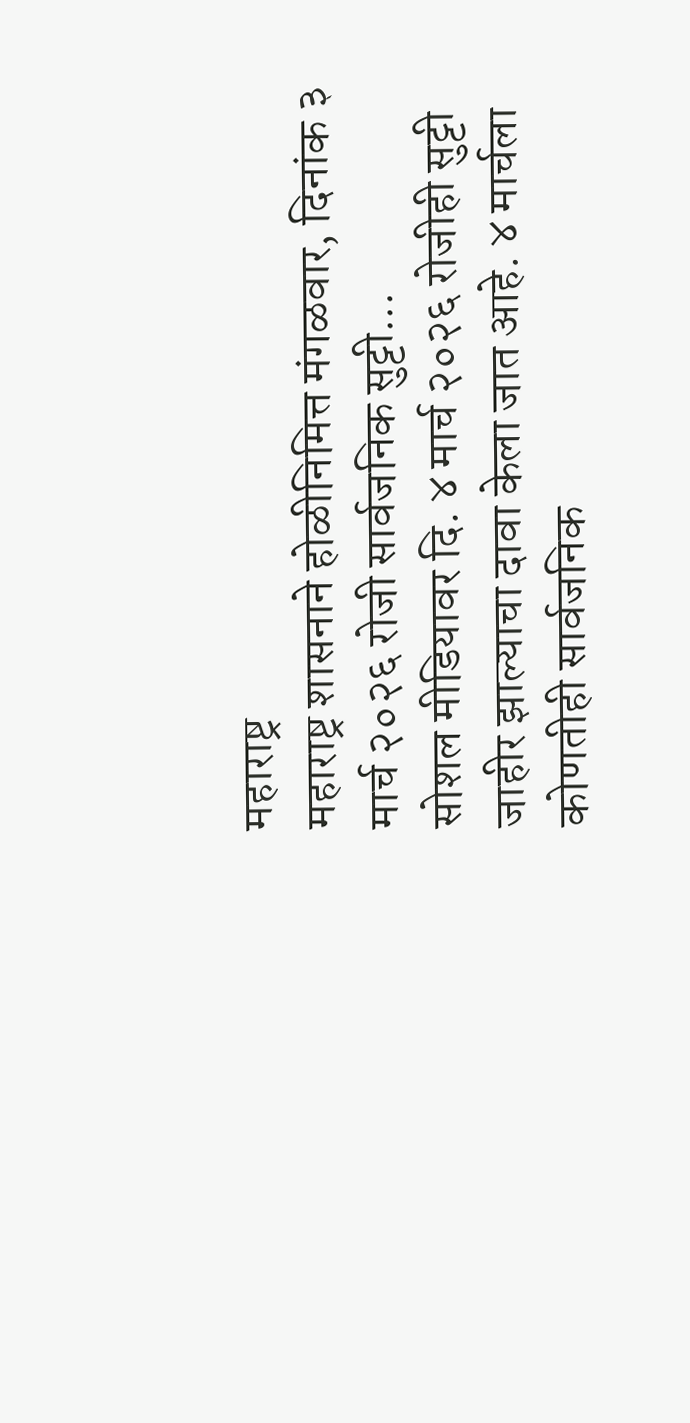महाराष्ट्र
महाराष्ट्र शासनाने होळीनिमित्त मंगळवार, दिनांक ३ मार्च २०२६ रोजी सार्वजनिक सुट्टी...
सोशल मीडियावर दि. ४ मार्च २०२६ रोजीही सुट्टी जाहीर झाल्याचा दावा केला जात आहे. ४ मार्चला कोणतीही सार्वजनिक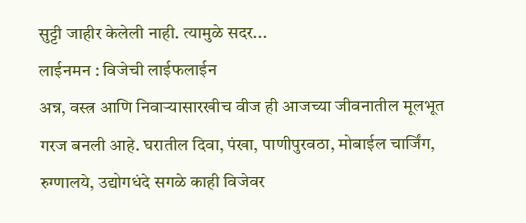सुट्टी जाहीर केलेली नाही. त्यामुळे सदर...
लाईनमन : विजेची लाईफलाईन
अन्न, वस्त्र आणि निवाऱ्यासारखीच वीज ही आजच्या जीवनातील मूलभूत गरज बनली आहे. घरातील दिवा, पंखा, पाणीपुरवठा, मोबाईल चार्जिंग, रुग्णालये, उद्योगधंदे सगळे काही विजेवर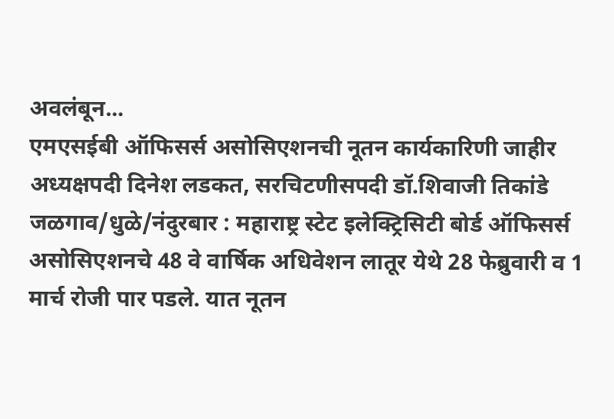अवलंबून...
एमएसईबी ऑफिसर्स असोसिएशनची नूतन कार्यकारिणी जाहीर अध्यक्षपदी दिनेश लडकत, सरचिटणीसपदी डॉ.शिवाजी तिकांडे
जळगाव/धुळे/नंदुरबार : महाराष्ट्र स्टेट इलेक्ट्रिसिटी बोर्ड ऑफिसर्स असोसिएशनचे 48 वे वार्षिक अधिवेशन लातूर येथे 28 फेब्रुवारी व 1 मार्च रोजी पार पडले. यात नूतन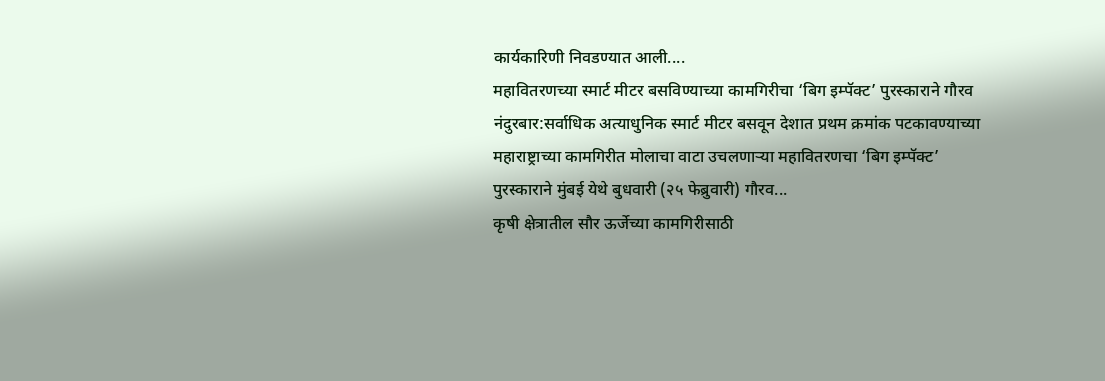कार्यकारिणी निवडण्यात आली....
महावितरणच्या स्मार्ट मीटर बसविण्याच्या कामगिरीचा ‘बिग इम्पॅक्ट’ पुरस्काराने गौरव
नंदुरबार:सर्वाधिक अत्याधुनिक स्मार्ट मीटर बसवून देशात प्रथम क्रमांक पटकावण्याच्या महाराष्ट्राच्या कामगिरीत मोलाचा वाटा उचलणाऱ्या महावितरणचा ‘बिग इम्पॅक्ट’ पुरस्काराने मुंबई येथे बुधवारी (२५ फेब्रुवारी) गौरव...
कृषी क्षेत्रातील सौर ऊर्जेच्या कामगिरीसाठी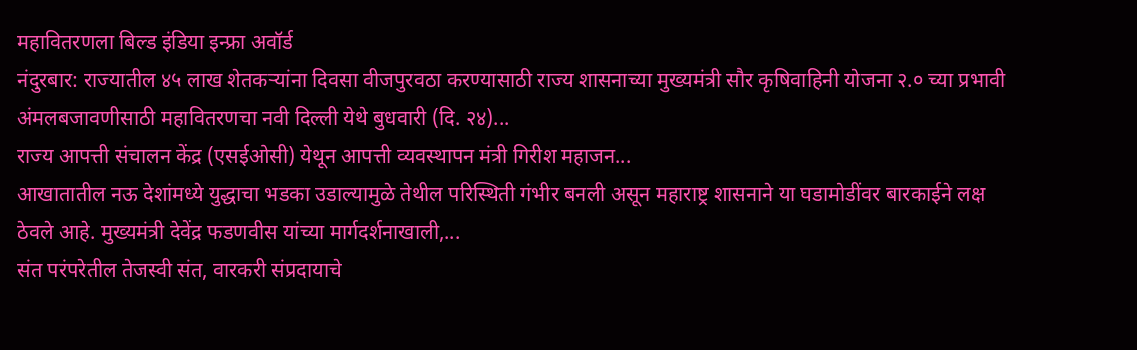महावितरणला बिल्ड इंडिया इन्फ्रा अवॉर्ड
नंदुरबार: राज्यातील ४५ लाख शेतकऱ्यांना दिवसा वीजपुरवठा करण्यासाठी राज्य शासनाच्या मुख्यमंत्री सौर कृषिवाहिनी योजना २.० च्या प्रभावी अंमलबजावणीसाठी महावितरणचा नवी दिल्ली येथे बुधवारी (दि. २४)...
राज्य आपत्ती संचालन केंद्र (एसईओसी) येथून आपत्ती व्यवस्थापन मंत्री गिरीश महाजन...
आखातातील नऊ देशांमध्ये युद्धाचा भडका उडाल्यामुळे तेथील परिस्थिती गंभीर बनली असून महाराष्ट्र शासनाने या घडामोडींवर बारकाईने लक्ष ठेवले आहे. मुख्यमंत्री देवेंद्र फडणवीस यांच्या मार्गदर्शनाखाली,...
संत परंपरेतील तेजस्वी संत, वारकरी संप्रदायाचे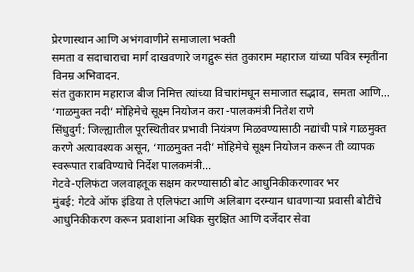प्रेरणास्थान आणि अभंगवाणीने समाजाला भक्ती
समता व सदाचाराचा मार्ग दाखवणारे जगद्गुरू संत तुकाराम महाराज यांच्या पवित्र स्मृतींना विनम्र अभिवादन.
संत तुकाराम महाराज बीज निमित्त त्यांच्या विचारांमधून समाजात सद्भाव, समता आणि...
‘गाळमुक्त नदी’ मोहिमेचे सूक्ष्म नियोजन करा -पालकमंत्री नितेश राणे
सिंधुदुर्ग: जिल्ह्यातील पूरस्थितीवर प्रभावी नियंत्रण मिळवण्यासाठी नद्यांची पात्रे गाळमुक्त करणे अत्यावश्यक असून, ‘गाळमुक्त नदी’ मोहिमेचे सूक्ष्म नियोजन करून ती व्यापक स्वरूपात राबविण्याचे निर्देश पालकमंत्री...
गेटवे-एलिफंटा जलवाहतूक सक्षम करण्यासाठी बोट आधुनिकीकरणावर भर
मुंबई: गेटवे ऑफ इंडिया ते एलिफंटा आणि अलिबाग दरम्यान धावणाऱ्या प्रवासी बोटींचे आधुनिकीकरण करून प्रवाशांना अधिक सुरक्षित आणि दर्जेदार सेवा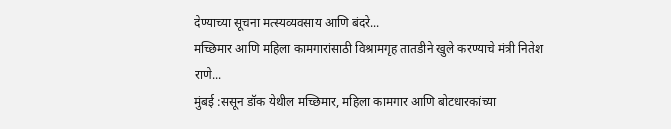देण्याच्या सूचना मत्स्यव्यवसाय आणि बंदरे...
मच्छिमार आणि महिला कामगारांसाठी विश्रामगृह तातडीने खुले करण्याचे मंत्री नितेश राणे...
मुंबई :ससून डॉक येथील मच्छिमार, महिला कामगार आणि बोटधारकांच्या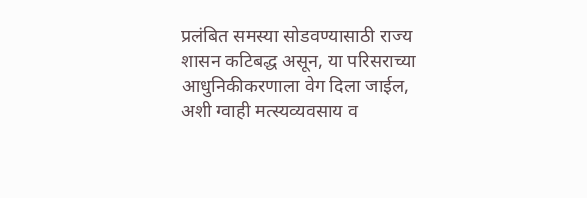प्रलंबित समस्या सोडवण्यासाठी राज्य शासन कटिबद्ध असून, या परिसराच्या आधुनिकीकरणाला वेग दिला जाईल, अशी ग्वाही मत्स्यव्यवसाय व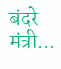बंदरे मंत्री...